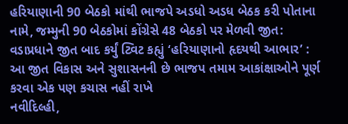હરિયાણાની 90 બેઠકો માંથી ભાજપે અડધો અડધ બેઠક કરી પોતાના નામે, જમ્મુની 90 બેઠકોમાં કોંગ્રેસે 48 બેઠકો પર મેળવી જીત: વડાપ્રધાને જીત બાદ કર્યું ટ્વિટ કહ્યું ‘હરિયાણાનો હૃદયથી આભાર’ : આ જીત વિકાસ અને સુશાસનની છે ભાજપ તમામ આકાંક્ષાઓને પૂર્ણ કરવા એક પણ કચાસ નહીં રાખે
નવીદિલ્હી,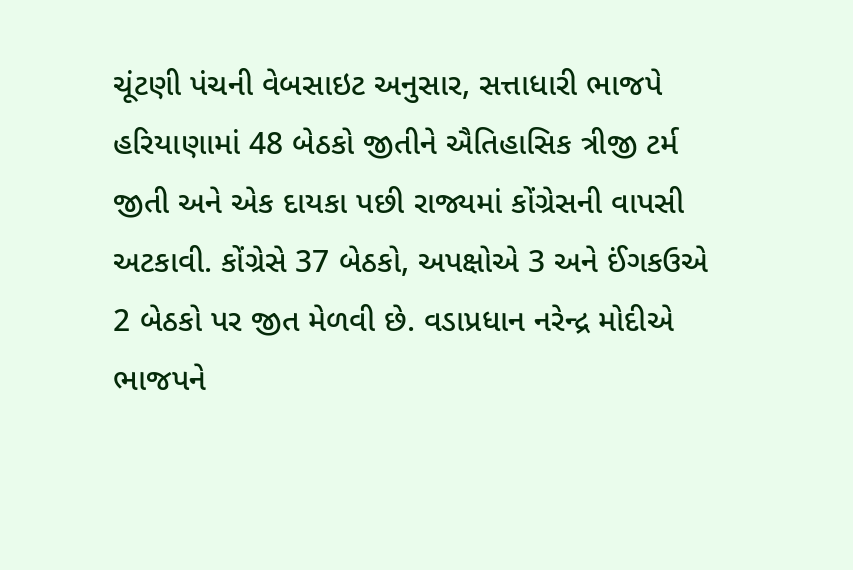ચૂંટણી પંચની વેબસાઇટ અનુસાર, સત્તાધારી ભાજપે હરિયાણામાં 48 બેઠકો જીતીને ઐતિહાસિક ત્રીજી ટર્મ જીતી અને એક દાયકા પછી રાજ્યમાં કોંગ્રેસની વાપસી અટકાવી. કોંગ્રેસે 37 બેઠકો, અપક્ષોએ 3 અને ઈંગકઉએ 2 બેઠકો પર જીત મેળવી છે. વડાપ્રધાન નરેન્દ્ર મોદીએ ભાજપને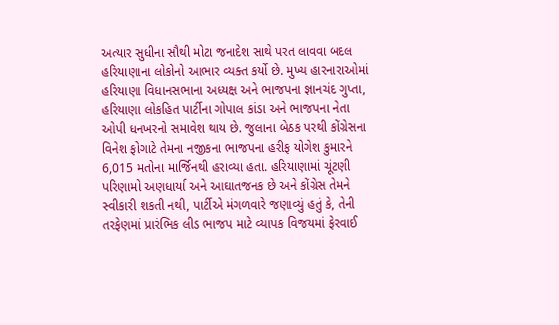અત્યાર સુધીના સૌથી મોટા જનાદેશ સાથે પરત લાવવા બદલ હરિયાણાના લોકોનો આભાર વ્યક્ત કર્યો છે. મુખ્ય હારનારાઓમાં હરિયાણા વિધાનસભાના અધ્યક્ષ અને ભાજપના જ્ઞાનચંદ ગુપ્તા, હરિયાણા લોકહિત પાર્ટીના ગોપાલ કાંડા અને ભાજપના નેતા ઓપી ધનખરનો સમાવેશ થાય છે. જુલાના બેઠક પરથી કોંગ્રેસના વિનેશ ફોગાટે તેમના નજીકના ભાજપના હરીફ યોગેશ કુમારને 6,015 મતોના માર્જિનથી હરાવ્યા હતા. હરિયાણામાં ચૂંટણી પરિણામો અણધાર્યા અને આઘાતજનક છે અને કોંગ્રેસ તેમને સ્વીકારી શકતી નથી, પાર્ટીએ મંગળવારે જણાવ્યું હતું કે, તેની તરફેણમાં પ્રારંભિક લીડ ભાજપ માટે વ્યાપક વિજયમાં ફેરવાઈ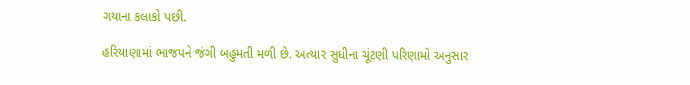ગયાના કલાકો પછી.

હરિયાણામાં ભાજપને જંગી બહુમતી મળી છે. અત્યાર સુધીના ચૂંટણી પરિણામો અનુસાર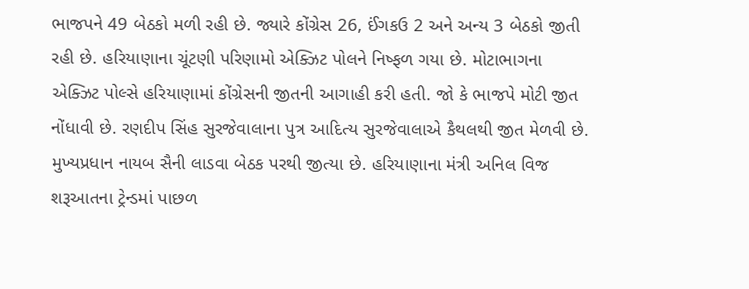ભાજપને 49 બેઠકો મળી રહી છે. જ્યારે કોંગ્રેસ 26, ઈંગકઉ 2 અને અન્ય 3 બેઠકો જીતી રહી છે. હરિયાણાના ચૂંટણી પરિણામો એક્ઝિટ પોલને નિષ્ફળ ગયા છે. મોટાભાગના એક્ઝિટ પોલ્સે હરિયાણામાં કોંગ્રેસની જીતની આગાહી કરી હતી. જો કે ભાજપે મોટી જીત નોંધાવી છે. રણદીપ સિંહ સુરજેવાલાના પુત્ર આદિત્ય સુરજેવાલાએ કૈથલથી જીત મેળવી છે. મુખ્યપ્રધાન નાયબ સૈની લાડવા બેઠક પરથી જીત્યા છે. હરિયાણાના મંત્રી અનિલ વિજ શરૂઆતના ટ્રેન્ડમાં પાછળ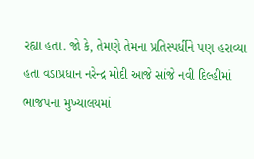રહ્યા હતા. જો કે, તેમણે તેમના પ્રતિસ્પર્ધીને પણ હરાવ્યા હતા વડાપ્રધાન નરેન્દ્ર મોદી આજે સાંજે નવી દિલ્હીમાં ભાજપના મુખ્યાલયમાં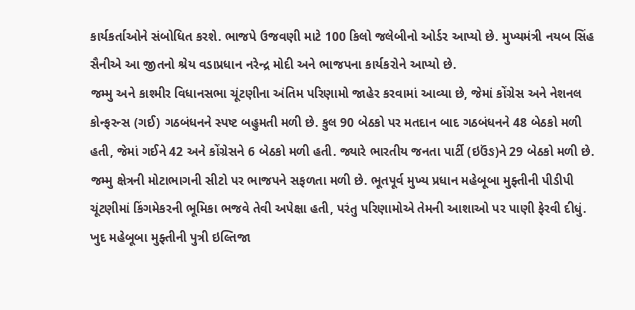કાર્યકર્તાઓને સંબોધિત કરશે. ભાજપે ઉજવણી માટે 100 કિલો જલેબીનો ઓર્ડર આપ્યો છે. મુખ્યમંત્રી નયબ સિંહ સૈનીએ આ જીતનો શ્રેય વડાપ્રધાન નરેન્દ્ર મોદી અને ભાજપના કાર્યકરોને આપ્યો છે.
જમ્મુ અને કાશ્મીર વિધાનસભા ચૂંટણીના અંતિમ પરિણામો જાહેર કરવામાં આવ્યા છે, જેમાં કોંગ્રેસ અને નેશનલ કોન્ફરન્સ (ગઈ) ગઠબંધનને સ્પષ્ટ બહુમતી મળી છે. કુલ 90 બેઠકો પર મતદાન બાદ ગઠબંધનને 48 બેઠકો મળી હતી, જેમાં ગઈને 42 અને કોંગ્રેસને 6 બેઠકો મળી હતી. જ્યારે ભારતીય જનતા પાર્ટી (ઇઉંઙ)ને 29 બેઠકો મળી છે. જમ્મુ ક્ષેત્રની મોટાભાગની સીટો પર ભાજપને સફળતા મળી છે. ભૂતપૂર્વ મુખ્ય પ્રધાન મહેબૂબા મુફ્તીની પીડીપી ચૂંટણીમાં કિંગમેકરની ભૂમિકા ભજવે તેવી અપેક્ષા હતી, પરંતુ પરિણામોએ તેમની આશાઓ પર પાણી ફેરવી દીધું. ખુદ મહેબૂબા મુફ્તીની પુત્રી ઇલ્તિજા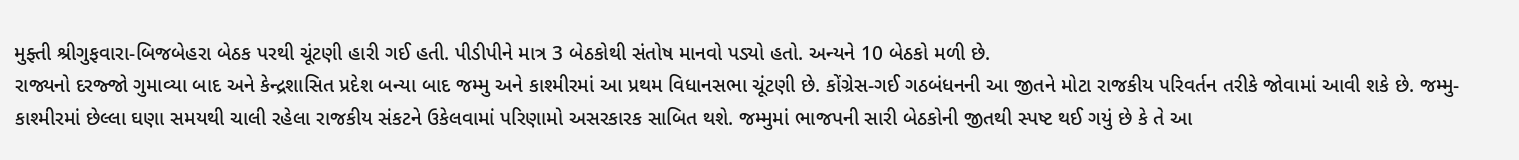મુફ્તી શ્રીગુફવારા-બિજબેહરા બેઠક પરથી ચૂંટણી હારી ગઈ હતી. પીડીપીને માત્ર 3 બેઠકોથી સંતોષ માનવો પડ્યો હતો. અન્યને 10 બેઠકો મળી છે.
રાજ્યનો દરજ્જો ગુમાવ્યા બાદ અને કેન્દ્રશાસિત પ્રદેશ બન્યા બાદ જમ્મુ અને કાશ્મીરમાં આ પ્રથમ વિધાનસભા ચૂંટણી છે. કોંગ્રેસ-ગઈ ગઠબંધનની આ જીતને મોટા રાજકીય પરિવર્તન તરીકે જોવામાં આવી શકે છે. જમ્મુ-કાશ્મીરમાં છેલ્લા ઘણા સમયથી ચાલી રહેલા રાજકીય સંકટને ઉકેલવામાં પરિણામો અસરકારક સાબિત થશે. જમ્મુમાં ભાજપની સારી બેઠકોની જીતથી સ્પષ્ટ થઈ ગયું છે કે તે આ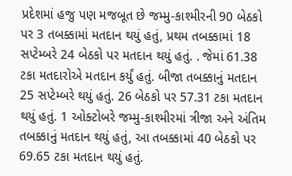પ્રદેશમાં હજુ પણ મજબૂત છે જમ્મુ-કાશ્મીરની 90 બેઠકો પર 3 તબક્કામાં મતદાન થયું હતું, પ્રથમ તબક્કામાં 18 સપ્ટેમ્બરે 24 બેઠકો પર મતદાન થયું હતું. . જેમાં 61.38 ટકા મતદારોએ મતદાન કર્યું હતું. બીજા તબક્કાનું મતદાન 25 સપ્ટેમ્બરે થયું હતું. 26 બેઠકો પર 57.31 ટકા મતદાન થયું હતું. 1 ઓક્ટોબરે જમ્મુ-કાશ્મીરમાં ત્રીજા અને અંતિમ તબક્કાનું મતદાન થયું હતું, આ તબક્કામાં 40 બેઠકો પર 69.65 ટકા મતદાન થયું હતું.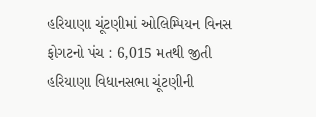હરિયાણા ચૂંટણીમાં ઓલિમ્પિયન વિનસ ફોગટનો પંચ : 6,015 મતથી જીતી
હરિયાણા વિધાનસભા ચૂંટણીની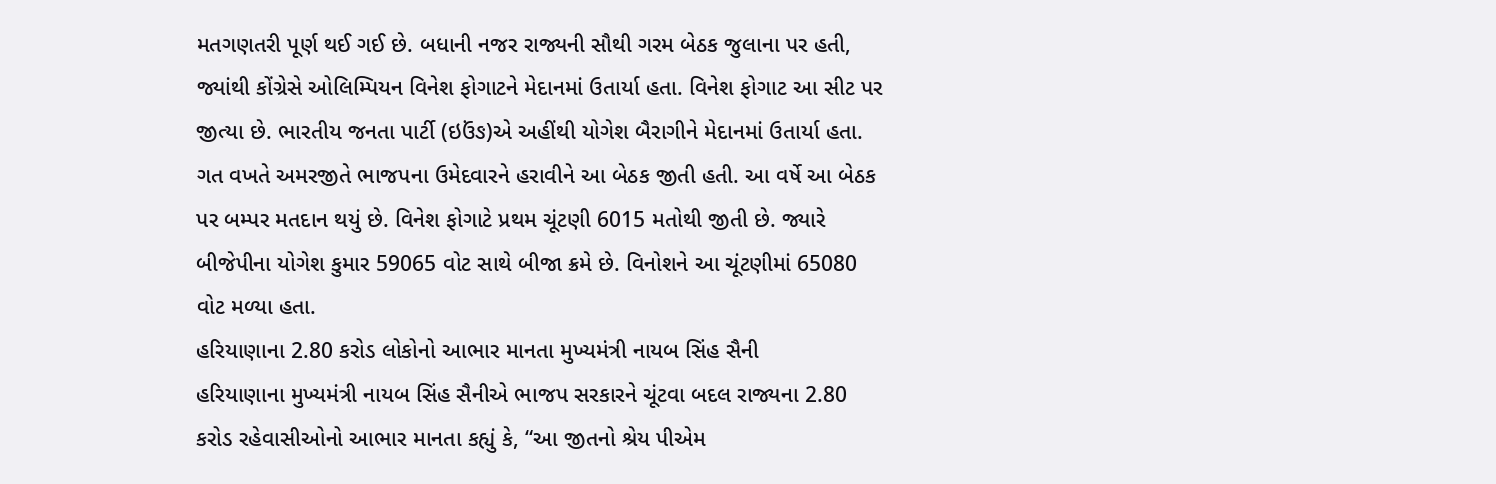મતગણતરી પૂર્ણ થઈ ગઈ છે. બધાની નજર રાજ્યની સૌથી ગરમ બેઠક જુલાના પર હતી, જ્યાંથી કોંગ્રેસે ઓલિમ્પિયન વિનેશ ફોગાટને મેદાનમાં ઉતાર્યા હતા. વિનેશ ફોગાટ આ સીટ પર જીત્યા છે. ભારતીય જનતા પાર્ટી (ઇઉંઙ)એ અહીંથી યોગેશ બૈરાગીને મેદાનમાં ઉતાર્યા હતા. ગત વખતે અમરજીતે ભાજપના ઉમેદવારને હરાવીને આ બેઠક જીતી હતી. આ વર્ષે આ બેઠક પર બમ્પર મતદાન થયું છે. વિનેશ ફોગાટે પ્રથમ ચૂંટણી 6015 મતોથી જીતી છે. જ્યારે બીજેપીના યોગેશ કુમાર 59065 વોટ સાથે બીજા ક્રમે છે. વિનોશને આ ચૂંટણીમાં 65080 વોટ મળ્યા હતા.
હરિયાણાના 2.80 કરોડ લોકોનો આભાર માનતા મુખ્યમંત્રી નાયબ સિંહ સૈની
હરિયાણાના મુખ્યમંત્રી નાયબ સિંહ સૈનીએ ભાજપ સરકારને ચૂંટવા બદલ રાજ્યના 2.80 કરોડ રહેવાસીઓનો આભાર માનતા કહ્યું કે, “આ જીતનો શ્રેય પીએમ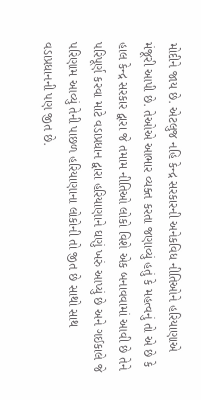મોદીને જાય છે. એટલુજ નહિ કેન્દ્ર સરકારની અનેકવિધ નીતિઓને હરિયાણાએ મંજૂરી આપી છે. તેઓએ આભાર વ્યક્ત કરતા જણાવ્યું હતું કે મહત્વનું તો એ છે કે હાલ કેન્દ્ર સરકાર દ્વારા જે તમામ નીતિઓ લોકો વિશે એક બનાવવામાં આવી છે તેને પરિપૂર્ણ કરવા માટે વડાપ્રધાન દ્વારા હરિયાણાને ઘણું ખરું આપ્યું છે અને ગઈકાલે જે પરિણામ આવ્યું તેની પાછળ હરિયાણાના લોકોની તો જીત છે સાથો સાથ વડાપ્રધાનની પણ જીત છે.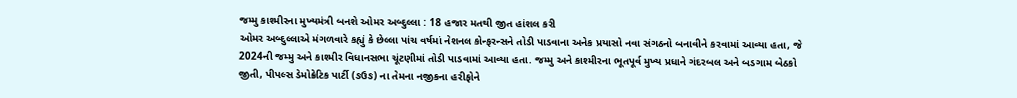જમ્મુ કાશ્મીરના મુખ્યમંત્રી બનશે ઓમર અબ્દુલ્લા : 18 હજાર મતથી જીત હાંશલ કરી
ઓમર અબ્દુલ્લાએ મંગળવારે કહ્યું કે છેલ્લા પાંચ વર્ષમાં નેશનલ કોન્ફરન્સને તોડી પાડવાના અનેક પ્રયાસો નવા સંગઠનો બનાવીને કરવામાં આવ્યા હતા, જે 2024ની જમ્મુ અને કાશ્મીર વિધાનસભા ચૂંટણીમાં તોડી પાડવામાં આવ્યા હતા. જમ્મુ અને કાશ્મીરના ભૂતપૂર્વ મુખ્ય પ્રધાને ગંદરબલ અને બડગામ બેઠકો જીતી, પીપલ્સ ડેમોક્રેટિક પાર્ટી (ઙઉઙ) ના તેમના નજીકના હરીફોને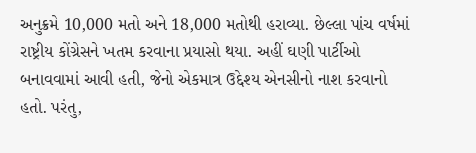અનુક્રમે 10,000 મતો અને 18,000 મતોથી હરાવ્યા. છેલ્લા પાંચ વર્ષમાં રાષ્ટ્રીય કોંગ્રેસને ખતમ કરવાના પ્રયાસો થયા. અહીં ઘણી પાર્ટીઓ બનાવવામાં આવી હતી, જેનો એકમાત્ર ઉદ્દેશ્ય એનસીનો નાશ કરવાનો હતો. પરંતુ,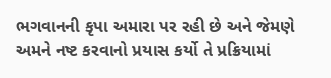ભગવાનની કૃપા અમારા પર રહી છે અને જેમણે અમને નષ્ટ કરવાનો પ્રયાસ કર્યો તે પ્રક્રિયામાં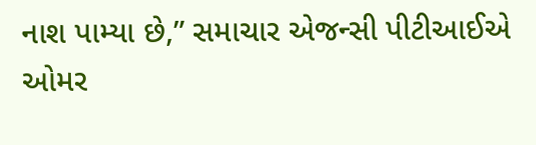નાશ પામ્યા છે,” સમાચાર એજન્સી પીટીઆઈએ ઓમર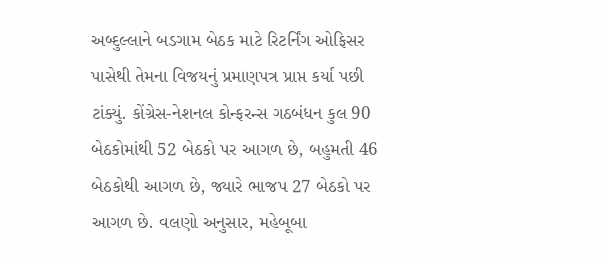અબ્દુલ્લાને બડગામ બેઠક માટે રિટર્નિંગ ઓફિસર પાસેથી તેમના વિજયનું પ્રમાણપત્ર પ્રાપ્ત કર્યા પછી ટાંક્યું. કોંગ્રેસ-નેશનલ કોન્ફરન્સ ગઠબંધન કુલ 90 બેઠકોમાંથી 52 બેઠકો પર આગળ છે, બહુમતી 46 બેઠકોથી આગળ છે, જ્યારે ભાજપ 27 બેઠકો પર આગળ છે. વલણો અનુસાર, મહેબૂબા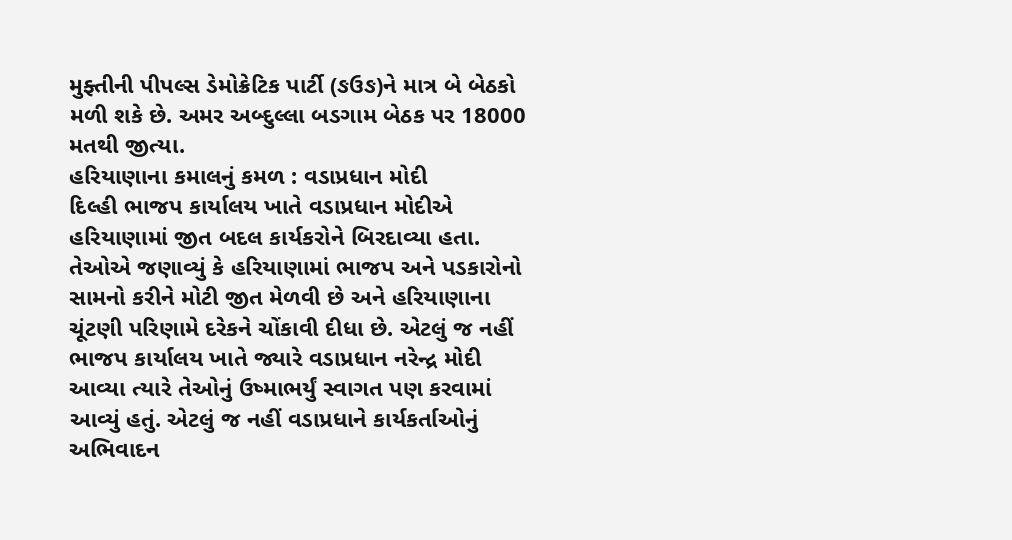મુફ્તીની પીપલ્સ ડેમોક્રેટિક પાર્ટી (ઙઉઙ)ને માત્ર બે બેઠકો મળી શકે છે. અમર અબ્દુલ્લા બડગામ બેઠક પર 18000 મતથી જીત્યા.
હરિયાણાના કમાલનું કમળ : વડાપ્રધાન મોદી
દિલ્હી ભાજપ કાર્યાલય ખાતે વડાપ્રધાન મોદીએ હરિયાણામાં જીત બદલ કાર્યકરોને બિરદાવ્યા હતા. તેઓએ જણાવ્યું કે હરિયાણામાં ભાજપ અને પડકારોનો સામનો કરીને મોટી જીત મેળવી છે અને હરિયાણાના ચૂંટણી પરિણામે દરેકને ચોંકાવી દીધા છે. એટલું જ નહીં ભાજપ કાર્યાલય ખાતે જ્યારે વડાપ્રધાન નરેન્દ્ર મોદી આવ્યા ત્યારે તેઓનું ઉષ્માભર્યું સ્વાગત પણ કરવામાં આવ્યું હતું. એટલું જ નહીં વડાપ્રધાને કાર્યકર્તાઓનું અભિવાદન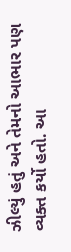ઝીલ્યું હતું અને તેમનો આભાર પણ વ્યક્ત કર્યો હતો. આ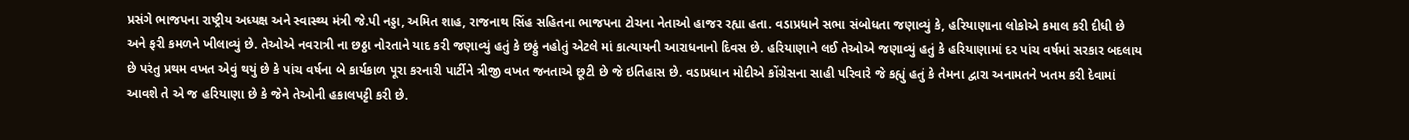પ્રસંગે ભાજપના રાષ્ટ્રીય અધ્યક્ષ અને સ્વાસ્થ્ય મંત્રી જે.પી નડ્ડા, અમિત શાહ, રાજનાથ સિંહ સહિતના ભાજપના ટોચના નેતાઓ હાજર રહ્યા હતા. વડાપ્રધાને સભા સંબોધતા જણાવ્યું કે, હરિયાણાના લોકોએ કમાલ કરી દીધી છે અને ફરી કમળને ખીલાવ્યું છે. તેઓએ નવરાત્રી ના છઠ્ઠા નોરતાને યાદ કરી જણાવ્યું હતું કે છઠ્ઠું નહોતું એટલે માં કાત્યાયની આરાધનાનો દિવસ છે. હરિયાણાને લઈ તેઓએ જણાવ્યું હતું કે હરિયાણામાં દર પાંચ વર્ષમાં સરકાર બદલાય છે પરંતુ પ્રથમ વખત એવું થયું છે કે પાંચ વર્ષના બે કાર્યકાળ પૂરા કરનારી પાર્ટીને ત્રીજી વખત જનતાએ છૂટી છે જે ઇતિહાસ છે. વડાપ્રધાન મોદીએ કોંગ્રેસના સાહી પરિવારે જે કહ્યું હતું કે તેમના દ્વારા અનામતને ખતમ કરી દેવામાં આવશે તે એ જ હરિયાણા છે કે જેને તેઓની હકાલપટ્ટી કરી છે.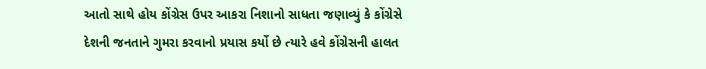આતો સાથે હોય કોંગ્રેસ ઉપર આકરા નિશાનો સાધતા જણાવ્યું કે કોંગ્રેસે દેશની જનતાને ગુમરા કરવાનો પ્રયાસ કર્યો છે ત્યારે હવે કોંગ્રેસની હાલત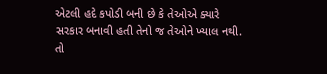એટલી હદે કપોડી બની છે કે તેઓએ ક્યારે સરકાર બનાવી હતી તેનો જ તેઓને ખ્યાલ નથી. તો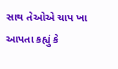સાથ તેઓએ ચાપ ખા આપતા કહ્યું કે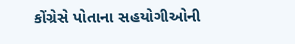કોંગ્રેસે પોતાના સહયોગીઓની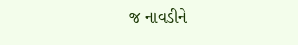જ નાવડીને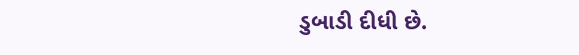ડુબાડી દીધી છે.